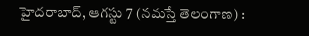హైదరాబాద్, ఆగస్టు 7 (నమస్తే తెలంగాణ) :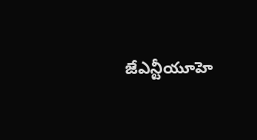జేఎన్టీయూహె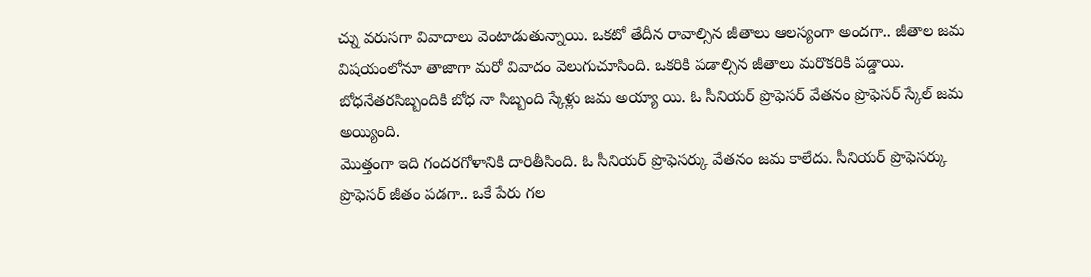చ్ను వరుసగా వివాదాలు వెంటాడుతున్నాయి. ఒకటో తేదీన రావాల్సిన జీతాలు ఆలస్యంగా అందగా.. జీతాల జమ విషయంలోనూ తాజాగా మరో వివాదం వెలుగుచూసింది. ఒకరికి పడాల్సిన జీతాలు మరొకరికి పడ్డాయి. బోధనేతరసిబ్బందికి బోధ నా సిబ్బంది స్కేళ్లు జమ అయ్యా యి. ఓ సీనియర్ ప్రొఫెసర్ వేతనం ప్రొఫెసర్ స్కేల్ జమ అయ్యింది.
మొత్తంగా ఇది గందరగోళానికి దారితీసింది. ఓ సీనియర్ ప్రొఫెసర్కు వేతనం జమ కాలేదు. సీనియర్ ప్రొఫెసర్కు ప్రొఫెసర్ జీతం పడగా.. ఒకే పేరు గల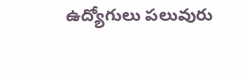ఉద్యోగులు పలువురు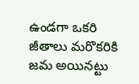ఉండగా ఒకరి జీతాలు మరొకరికి జమ అయినట్టు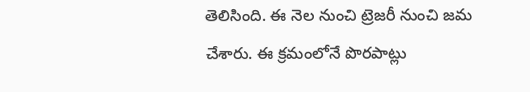తెలిసింది. ఈ నెల నుంచి ట్రెజరీ నుంచి జమ చేశారు. ఈ క్రమంలోనే పొరపాట్లు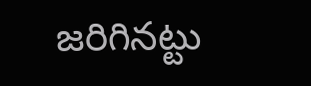జరిగినట్టు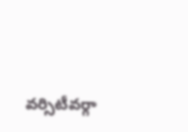వర్సిటీవర్గా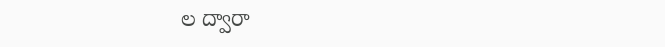ల ద్వారా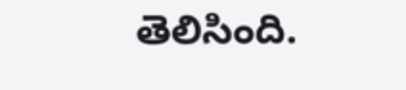తెలిసింది.